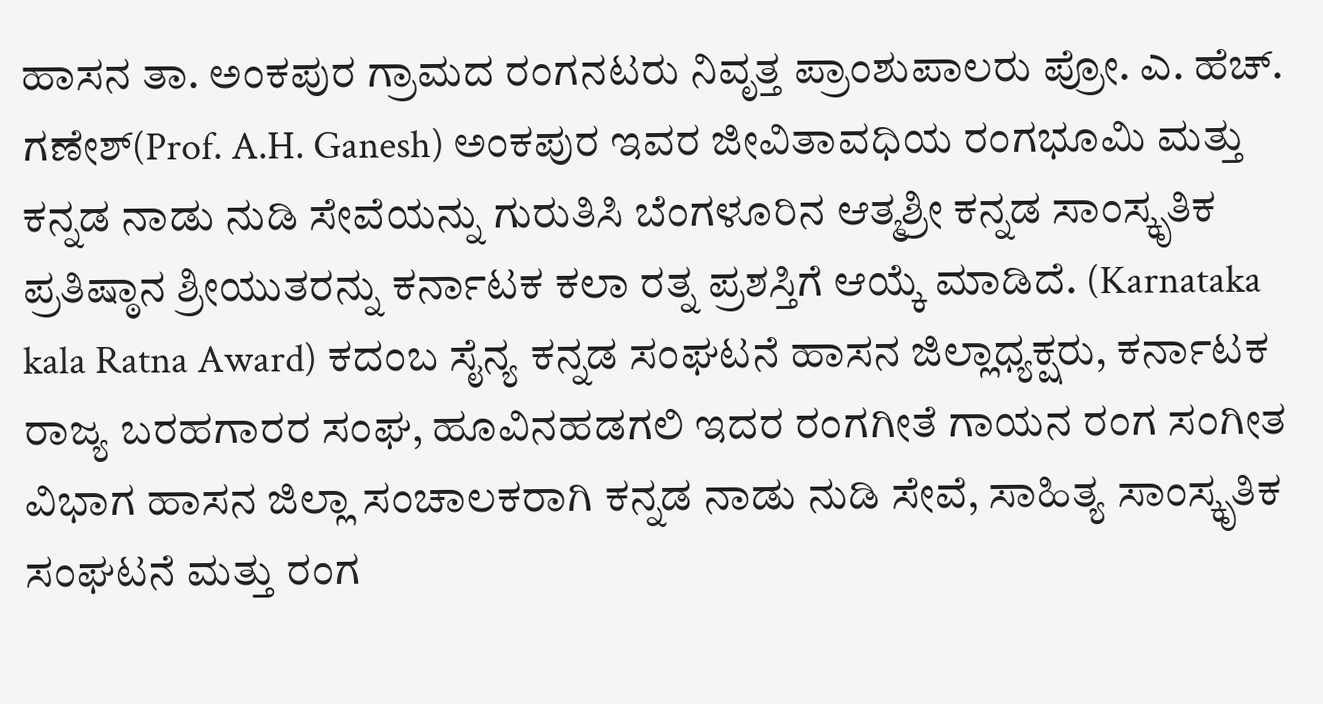ಹಾಸನ ತಾ. ಅಂಕಪುರ ಗ್ರಾಮದ ರಂಗನಟರು ನಿವೃತ್ತ ಪ್ರಾಂಶುಪಾಲರು ಪ್ರೋ. ಎ. ಹೆಚ್. ಗಣೇಶ್(Prof. A.H. Ganesh) ಅಂಕಪುರ ಇವರ ಜೀವಿತಾವಧಿಯ ರಂಗಭೂಮಿ ಮತ್ತು ಕನ್ನಡ ನಾಡು ನುಡಿ ಸೇವೆಯನ್ನು ಗುರುತಿಸಿ ಬೆಂಗಳೂರಿನ ಆತ್ಮಶ್ರೀ ಕನ್ನಡ ಸಾಂಸ್ಕೃತಿಕ ಪ್ರತಿಷ್ಠಾನ ಶ್ರೀಯುತರನ್ನು ಕರ್ನಾಟಕ ಕಲಾ ರತ್ನ ಪ್ರಶಸ್ತಿಗೆ ಆಯ್ಕೆ ಮಾಡಿದೆ. (Karnataka kala Ratna Award) ಕದಂಬ ಸೈನ್ಯ ಕನ್ನಡ ಸಂಘಟನೆ ಹಾಸನ ಜಿಲ್ಲಾಧ್ಯಕ್ಷರು, ಕರ್ನಾಟಕ ರಾಜ್ಯ ಬರಹಗಾರರ ಸಂಘ, ಹೂವಿನಹಡಗಲಿ ಇದರ ರಂಗಗೀತೆ ಗಾಯನ ರಂಗ ಸಂಗೀತ ವಿಭಾಗ ಹಾಸನ ಜಿಲ್ಲಾ ಸಂಚಾಲಕರಾಗಿ ಕನ್ನಡ ನಾಡು ನುಡಿ ಸೇವೆ, ಸಾಹಿತ್ಯ ಸಾಂಸ್ಕೃತಿಕ ಸಂಘಟನೆ ಮತ್ತು ರಂಗ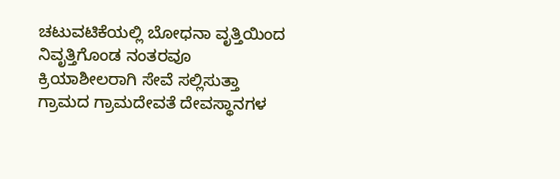ಚಟುವಟಿಕೆಯಲ್ಲಿ ಬೋಧನಾ ವೃತ್ತಿಯಿಂದ ನಿವೃತ್ತಿಗೊಂಡ ನಂತರವೂ ಕ್ರಿಯಾಶೀಲರಾಗಿ ಸೇವೆ ಸಲ್ಲಿಸುತ್ತಾ ಗ್ರಾಮದ ಗ್ರಾಮದೇವತೆ ದೇವಸ್ಥಾನಗಳ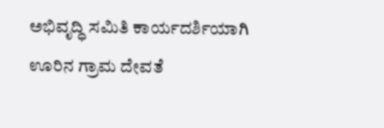ಅಭಿವೃದ್ಧಿ ಸಮಿತಿ ಕಾರ್ಯದರ್ಶಿಯಾಗಿ ಊರಿನ ಗ್ರಾಮ ದೇವತೆ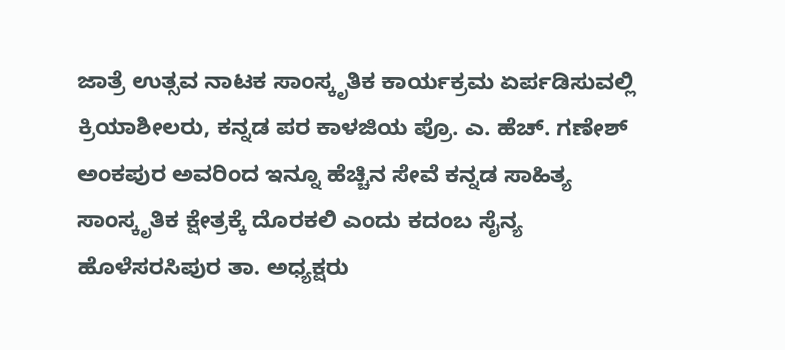ಜಾತ್ರೆ ಉತ್ಸವ ನಾಟಕ ಸಾಂಸ್ಕೃತಿಕ ಕಾರ್ಯಕ್ರಮ ಏರ್ಪಡಿಸುವಲ್ಲಿ ಕ್ರಿಯಾಶೀಲರು, ಕನ್ನಡ ಪರ ಕಾಳಜಿಯ ಪ್ರೊ. ಎ. ಹೆಚ್. ಗಣೇಶ್ ಅಂಕಪುರ ಅವರಿಂದ ಇನ್ನೂ ಹೆಚ್ಚಿನ ಸೇವೆ ಕನ್ನಡ ಸಾಹಿತ್ಯ ಸಾಂಸ್ಕೃತಿಕ ಕ್ಷೇತ್ರಕ್ಕೆ ದೊರಕಲಿ ಎಂದು ಕದಂಬ ಸೈನ್ಯ ಹೊಳೆಸರಸಿಪುರ ತಾ. ಅಧ್ಯಕ್ಷರು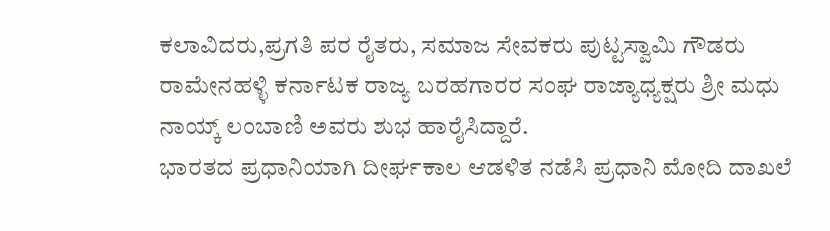ಕಲಾವಿದರು,ಪ್ರಗತಿ ಪರ ರೈತರು, ಸಮಾಜ ಸೇವಕರು ಪುಟ್ಟಸ್ವಾಮಿ ಗೌಡರು ರಾಮೇನಹಳ್ಳಿ ಕರ್ನಾಟಕ ರಾಜ್ಯ ಬರಹಗಾರರ ಸಂಘ ರಾಜ್ಯಾಧ್ಯಕ್ಷರು ಶ್ರೀ ಮಧು ನಾಯ್ಕ್ ಲಂಬಾಣಿ ಅವರು ಶುಭ ಹಾರೈಸಿದ್ದಾರೆ.
ಭಾರತದ ಪ್ರಧಾನಿಯಾಗಿ ದೀರ್ಘಕಾಲ ಆಡಳಿತ ನಡೆಸಿ ಪ್ರಧಾನಿ ಮೋದಿ ದಾಖಲೆ